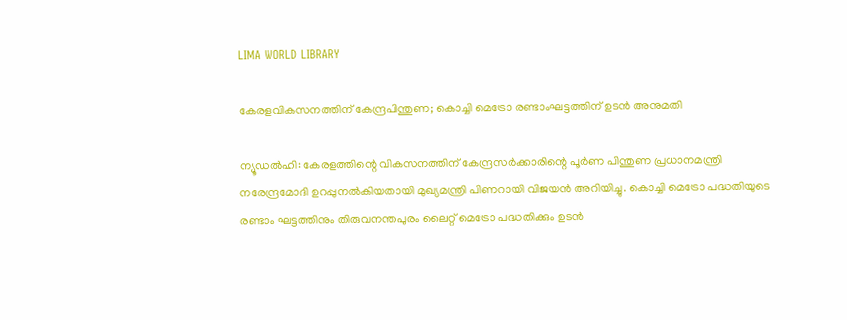LIMA WORLD LIBRARY

കേരളവികസനത്തിന് കേന്ദ്രപിന്തുണ; കൊച്ചി മെട്രോ രണ്ടാംഘട്ടത്തിന് ഉടൻ അനുമതി

ന്യൂഡൽഹി: കേരളത്തിന്റെ വികസനത്തിന് കേന്ദ്രസർക്കാരിന്റെ പൂർണ പിന്തുണ പ്രധാനമന്ത്രി നരേന്ദ്രമോദി ഉറപ്പുനൽകിയതായി മുഖ്യമന്ത്രി പിണറായി വിജയൻ അറിയിച്ചു. കൊച്ചി മെട്രോ പദ്ധതിയുടെ രണ്ടാം ഘട്ടത്തിനും തിരുവനന്തപുരം ലൈറ്റ് മെട്രോ പദ്ധതിക്കും ഉടൻ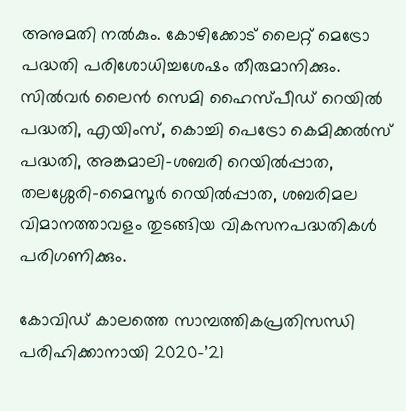അനുമതി നൽകും. കോഴിക്കോട് ലൈറ്റ് മെട്രോ പദ്ധതി പരിശോധിച്ചശേഷം തീരുമാനിക്കും. സിൽവർ ലൈൻ സെമി ഹൈസ്പീഡ് റെയിൽ പദ്ധതി, എയിംസ്, കൊച്ചി പെട്രോ കെമിക്കൽസ് പദ്ധതി, അങ്കമാലി-ശബരി റെയിൽപ്പാത, തലശ്ശേരി-മൈസൂർ റെയിൽപ്പാത, ശബരിമല വിമാനത്താവളം തുടങ്ങിയ വികസനപദ്ധതികൾ പരിഗണിക്കും.

കോവിഡ് കാലത്തെ സാമ്പത്തികപ്രതിസന്ധി പരിഹിക്കാനായി 2020-’21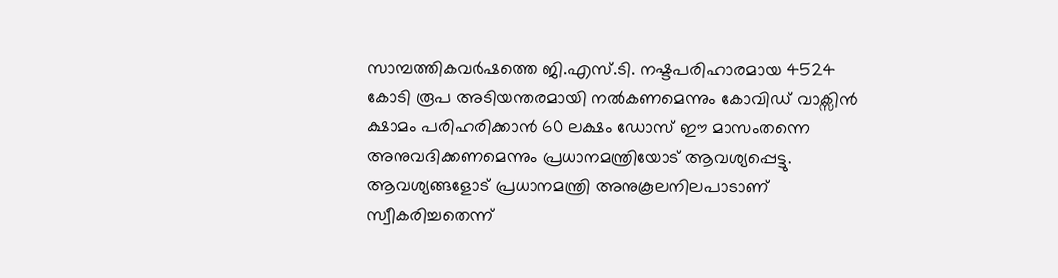സാമ്പത്തികവർഷത്തെ ജി.എസ്.ടി. നഷ്ടപരിഹാരമായ 4524 കോടി രൂപ അടിയന്തരമായി നൽകണമെന്നും കോവിഡ് വാക്സിൻ ക്ഷാമം പരിഹരിക്കാൻ 60 ലക്ഷം ഡോസ് ഈ മാസംതന്നെ അനുവദിക്കണമെന്നും പ്രധാനമന്ത്രിയോട് ആവശ്യപ്പെട്ടു. ആവശ്യങ്ങളോട് പ്രധാനമന്ത്രി അനുകൂലനിലപാടാണ് സ്വീകരിച്ചതെന്ന്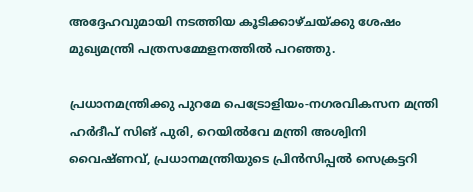അദ്ദേഹവുമായി നടത്തിയ കൂടിക്കാഴ്ചയ്ക്കു ശേഷം മുഖ്യമന്ത്രി പത്രസമ്മേളനത്തിൽ പറഞ്ഞു.

പ്രധാനമന്ത്രിക്കു പുറമേ പെട്രോളിയം-നഗരവികസന മന്ത്രി ഹർദീപ് സിങ് പുരി, റെയിൽവേ മന്ത്രി അശ്വിനി വൈഷ്ണവ്, പ്രധാനമന്ത്രിയുടെ പ്രിൻസിപ്പൽ സെക്രട്ടറി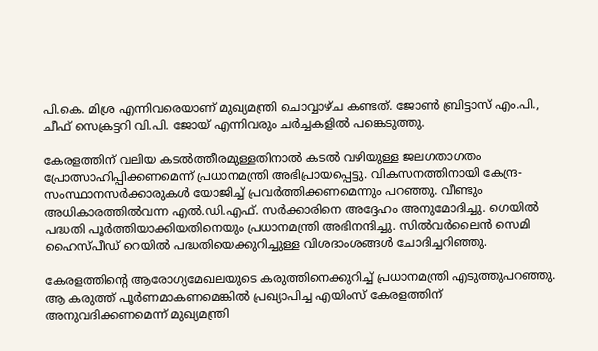പി.കെ. മിശ്ര എന്നിവരെയാണ് മുഖ്യമന്ത്രി ചൊവ്വാഴ്ച കണ്ടത്. ജോൺ ബ്രിട്ടാസ് എം.പി., ചീഫ് സെക്രട്ടറി വി.പി. ജോയ് എന്നിവരും ചർച്ചകളിൽ പങ്കെടുത്തു.

കേരളത്തിന് വലിയ കടൽത്തീരമുള്ളതിനാൽ കടൽ വഴിയുള്ള ജലഗതാഗതം പ്രോത്സാഹിപ്പിക്കണമെന്ന് പ്രധാനമന്ത്രി അഭിപ്രായപ്പെട്ടു. വികസനത്തിനായി കേന്ദ്ര-സംസ്ഥാനസർക്കാരുകൾ യോജിച്ച് പ്രവർത്തിക്കണമെന്നും പറഞ്ഞു. വീണ്ടും അധികാരത്തിൽവന്ന എൽ.ഡി.എഫ്. സർക്കാരിനെ അദ്ദേഹം അനുമോദിച്ചു. ഗെയിൽ പദ്ധതി പൂർത്തിയാക്കിയതിനെയും പ്രധാനമന്ത്രി അഭിനന്ദിച്ചു. സിൽവർലൈൻ സെമി ഹൈസ്പീഡ് റെയിൽ പദ്ധതിയെക്കുറിച്ചുള്ള വിശദാംശങ്ങൾ ചോദിച്ചറിഞ്ഞു.

കേരളത്തിന്റെ ആരോഗ്യമേഖലയുടെ കരുത്തിനെക്കുറിച്ച് പ്രധാനമന്ത്രി എടുത്തുപറഞ്ഞു. ആ കരുത്ത് പൂർണമാകണമെങ്കിൽ പ്രഖ്യാപിച്ച എയിംസ് കേരളത്തിന് അനുവദിക്കണമെന്ന് മുഖ്യമന്ത്രി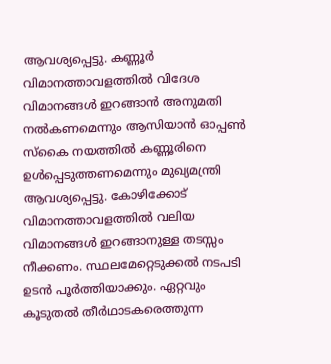ആവശ്യപ്പെട്ടു. കണ്ണൂർ വിമാനത്താവളത്തിൽ വിദേശ വിമാനങ്ങൾ ഇറങ്ങാൻ അനുമതി നൽകണമെന്നും ആസിയാൻ ഓപ്പൺ സ്കൈ നയത്തിൽ കണ്ണൂരിനെ ഉൾപ്പെടുത്തണമെന്നും മുഖ്യമന്ത്രി ആവശ്യപ്പെട്ടു. കോഴിക്കോട് വിമാനത്താവളത്തിൽ വലിയ വിമാനങ്ങൾ ഇറങ്ങാനുള്ള തടസ്സം നീക്കണം. സ്ഥലമേറ്റെടുക്കൽ നടപടി ഉടൻ പൂർത്തിയാക്കും. ഏറ്റവും കൂടുതൽ തീർഥാടകരെത്തുന്ന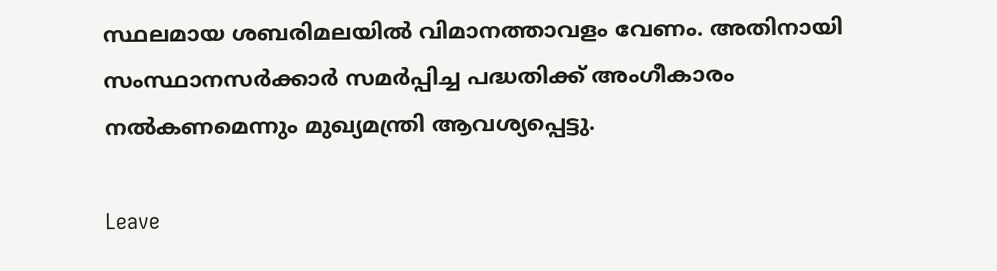സ്ഥലമായ ശബരിമലയിൽ വിമാനത്താവളം വേണം. അതിനായി സംസ്ഥാനസർക്കാർ സമർപ്പിച്ച പദ്ധതിക്ക് അംഗീകാരം നൽകണമെന്നും മുഖ്യമന്ത്രി ആവശ്യപ്പെട്ടു.

Leave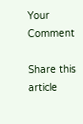Your Comment

Share this article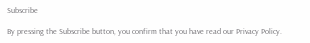Subscribe

By pressing the Subscribe button, you confirm that you have read our Privacy Policy.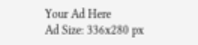Your Ad Here
Ad Size: 336x280 px